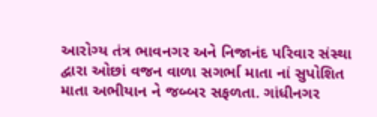આરોગ્ય તંત્ર ભાવનગર અને નિજાનંદ પરિવાર સંસ્થા દ્વારા ઓછાં વજન વાળા સગર્ભા માતા નાં સુપોશિત માતા અભીયાન ને જબ્બર સફળતા. ગાંધીનગર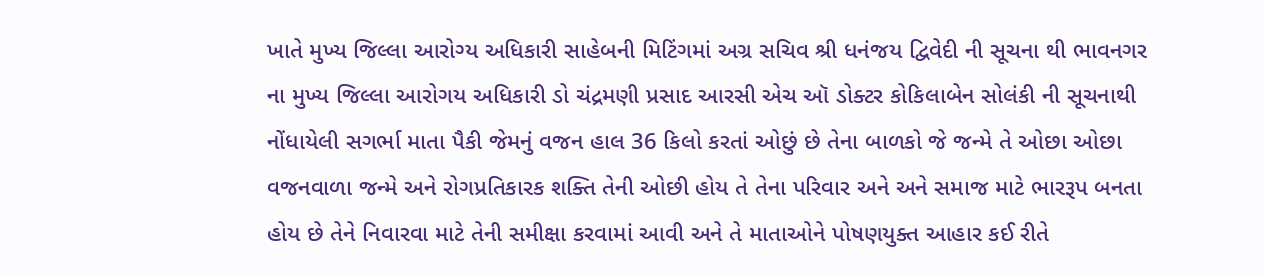ખાતે મુખ્ય જિલ્લા આરોગ્ય અધિકારી સાહેબની મિટિંગમાં અગ્ર સચિવ શ્રી ધનંજય દ્વિવેદી ની સૂચના થી ભાવનગર ના મુખ્ય જિલ્લા આરોગય અધિકારી ડો ચંદ્રમણી પ્રસાદ આરસી એચ ઑ ડોક્ટર કોકિલાબેન સોલંકી ની સૂચનાથી નોંધાયેલી સગર્ભા માતા પૈકી જેમનું વજન હાલ 36 કિલો કરતાં ઓછું છે તેના બાળકો જે જન્મે તે ઓછા ઓછા વજનવાળા જન્મે અને રોગપ્રતિકારક શક્તિ તેની ઓછી હોય તે તેના પરિવાર અને અને સમાજ માટે ભારરૂપ બનતા હોય છે તેને નિવારવા માટે તેની સમીક્ષા કરવામાં આવી અને તે માતાઓને પોષણયુક્ત આહાર કઈ રીતે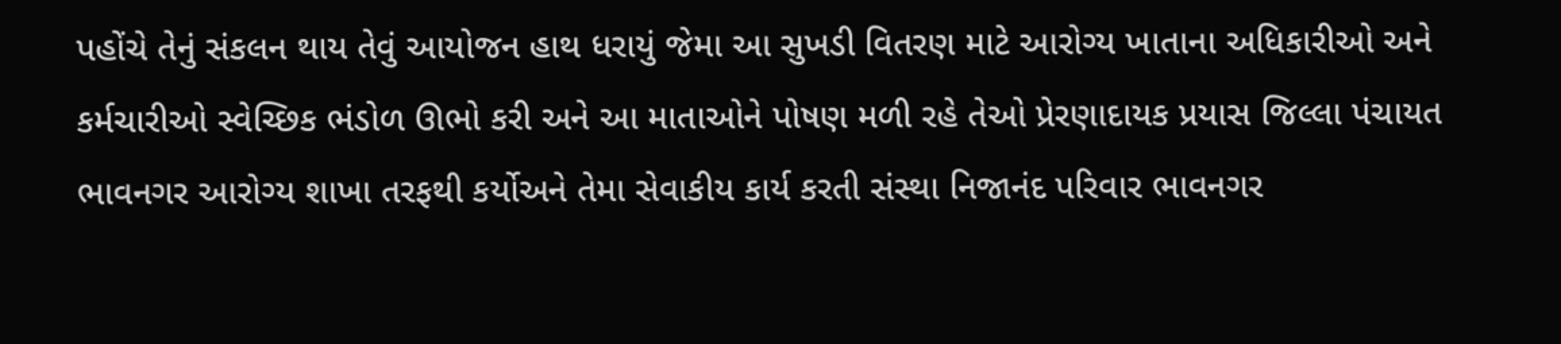પહોંચે તેનું સંકલન થાય તેવું આયોજન હાથ ધરાયું જેમા આ સુખડી વિતરણ માટે આરોગ્ય ખાતાના અધિકારીઓ અને કર્મચારીઓ સ્વેચ્છિક ભંડોળ ઊભો કરી અને આ માતાઓને પોષણ મળી રહે તેઓ પ્રેરણાદાયક પ્રયાસ જિલ્લા પંચાયત ભાવનગર આરોગ્ય શાખા તરફથી કર્યોઅને તેમા સેવાકીય કાર્ય કરતી સંસ્થા નિજાનંદ પરિવાર ભાવનગર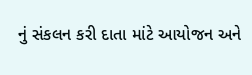નું સંકલન કરી દાતા માંટે આયોજન અને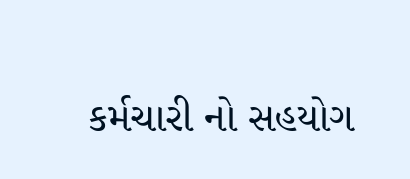કર્મચારી નો સહયોગ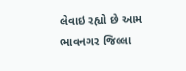લેવાઇ રહ્યો છે આમ ભાવનગર જિલ્લા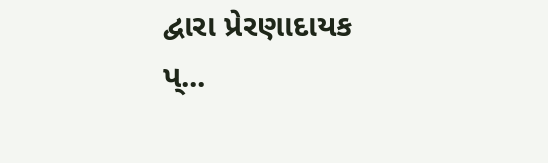દ્વારા પ્રેરણાદાયક પ્...